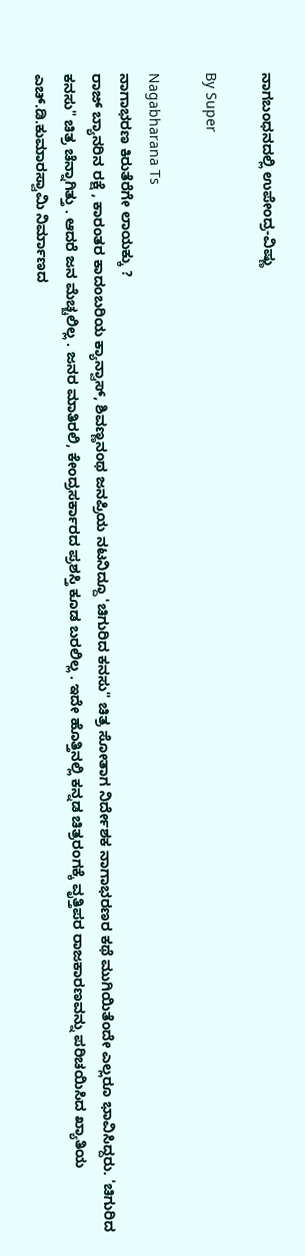ನಾಗಬಂಧನದಲ್ಲಿ ಉಪೇಂದ್ರ-ವಿಷ್ಣು

By Super

Nagabharana Ts
ನಾಗಾಭರಣ ಕಿರುತೆರೆಗೇ ಲಾಯಕ್ಕು ?
ರಾಜ್‌ ಬ್ಯಾನರಿನ ರಕ್ಷೆ , ಕಾರಂತರ ಕಾದಂಬರಿಯ ಕ್ಯಾನ್ವಾಸ್‌, ಶಿವಣ್ಣನಂಥ ಜನಪ್ರಿಯ ನಟನಿದ್ದೂ 'ಚಿಗುರಿದ ಕನಸು" ಚಿತ್ರ ಸೋತಾಗ ನಿರ್ದೇಶಕ ನಾಗಾಭರಣರ ಕಥೆ ಮುಗಿಯಿತೆಂದೇ ಎಲ್ಲರೂ ಭಾವಿಸಿದ್ದರು. 'ಚಿಗುರಿದ ಕನಸು" ಚಿತ್ರ ಚೆನ್ನಾಗಿತ್ತು . ಆದರೆ ಜನ ಮೆಚ್ಚಲಿಲ್ಲ . ಜನರ ಮಾತಿರಲಿ, ಕೇಂದ್ರಸರ್ಕಾರದ ಪ್ರಶಸ್ತಿ ಕೂಡ ಬರಲಿಲ್ಲ . ಇದೇ ಹೊತ್ತಿನಲ್ಲಿ ಕನ್ನಡ ಚಿತ್ರರಂಗಕ್ಕೆ ವೃತ್ತಿಪರ ರಾಜಕಾರಣವನ್ನು ಪರಿಚಯಿಸಿದ ಖ್ಯಾತಿಯ ಎಚ್‌.ಡಿ.ಕುಮಾರಸ್ವಾಮಿ ನಿರ್ಮಾಣದ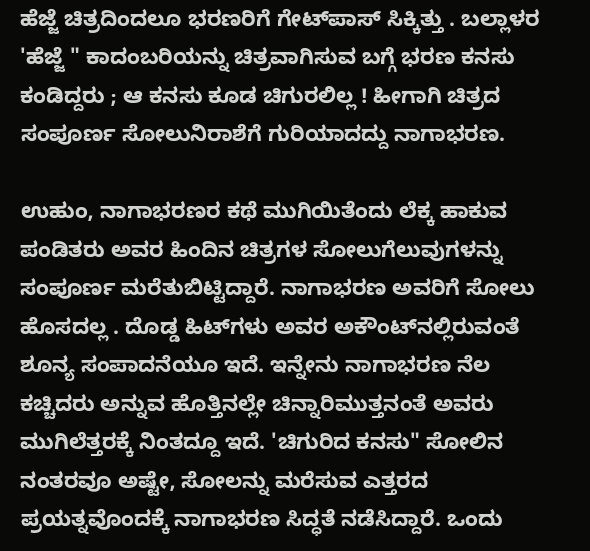ಹೆಜ್ಜೆ ಚಿತ್ರದಿಂದಲೂ ಭರಣರಿಗೆ ಗೇಟ್‌ಪಾಸ್‌ ಸಿಕ್ಕಿತ್ತು . ಬಲ್ಲಾಳರ 'ಹೆಜ್ಜೆ " ಕಾದಂಬರಿಯನ್ನು ಚಿತ್ರವಾಗಿಸುವ ಬಗ್ಗೆ ಭರಣ ಕನಸು ಕಂಡಿದ್ದರು ; ಆ ಕನಸು ಕೂಡ ಚಿಗುರಲಿಲ್ಲ ! ಹೀಗಾಗಿ ಚಿತ್ರದ ಸಂಪೂರ್ಣ ಸೋಲುನಿರಾಶೆಗೆ ಗುರಿಯಾದದ್ದು ನಾಗಾಭರಣ.

ಉಹುಂ, ನಾಗಾಭರಣರ ಕಥೆ ಮುಗಿಯಿತೆಂದು ಲೆಕ್ಕ ಹಾಕುವ ಪಂಡಿತರು ಅವರ ಹಿಂದಿನ ಚಿತ್ರಗಳ ಸೋಲುಗೆಲುವುಗಳನ್ನು ಸಂಪೂರ್ಣ ಮರೆತುಬಿಟ್ಟಿದ್ದಾರೆ. ನಾಗಾಭರಣ ಅವರಿಗೆ ಸೋಲು ಹೊಸದಲ್ಲ . ದೊಡ್ಡ ಹಿಟ್‌ಗಳು ಅವರ ಅಕೌಂಟ್‌ನಲ್ಲಿರುವಂತೆ ಶೂನ್ಯ ಸಂಪಾದನೆಯೂ ಇದೆ. ಇನ್ನೇನು ನಾಗಾಭರಣ ನೆಲ ಕಚ್ಚಿದರು ಅನ್ನುವ ಹೊತ್ತಿನಲ್ಲೇ ಚಿನ್ನಾರಿಮುತ್ತನಂತೆ ಅವರು ಮುಗಿಲೆತ್ತರಕ್ಕೆ ನಿಂತದ್ದೂ ಇದೆ. 'ಚಿಗುರಿದ ಕನಸು" ಸೋಲಿನ ನಂತರವೂ ಅಷ್ಟೇ, ಸೋಲನ್ನು ಮರೆಸುವ ಎತ್ತರದ ಪ್ರಯತ್ನವೊಂದಕ್ಕೆ ನಾಗಾಭರಣ ಸಿದ್ಧತೆ ನಡೆಸಿದ್ದಾರೆ. ಒಂದು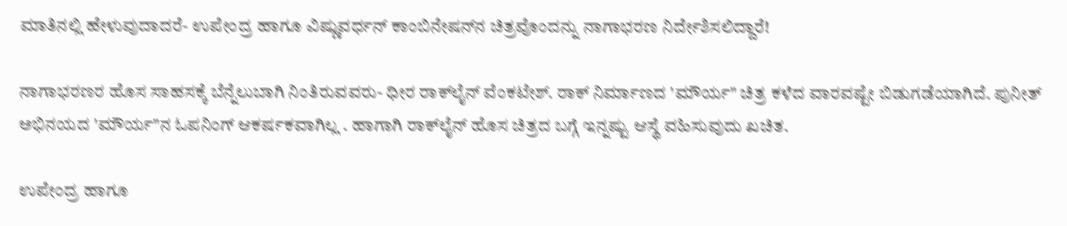ಮಾತಿನಲ್ಲಿ ಹೇಳುವುದಾದರೆ- ಉಪೇಂದ್ರ ಹಾಗೂ ವಿಷ್ಣುವರ್ಧನ್‌ ಕಾಂಬಿನೇಷನ್‌ನ ಚಿತ್ರವೊಂದನ್ನು ನಾಗಾಭರಣ ನಿರ್ದೇಶಿಸಲಿದ್ದಾರೆ!

ನಾಗಾಭರಣರ ಹೊಸ ಸಾಹಸಕ್ಕೆ ಬೆನ್ನೆಲುಬಾಗಿ ನಿಂತಿರುವವರು- ಧೀರ ರಾಕ್‌ಲೈನ್‌ ವೆಂಕಟೇಶ್‌. ರಾಕ್‌ ನಿರ್ಮಾಣದ 'ಮೌರ್ಯ" ಚಿತ್ರ ಕಳೆದ ವಾರವಷ್ಟೇ ಬಿಡುಗಡೆಯಾಗಿದೆ. ಪುನೀತ್‌ ಅಭಿನಯದ 'ಮೌರ್ಯ"ನ ಓಪನಿಂಗ್‌ ಆಕರ್ಷಕವಾಗಿಲ್ಲ . ಹಾಗಾಗಿ ರಾಕ್‌ಲೈನ್‌ ಹೊಸ ಚಿತ್ರದ ಬಗ್ಗೆ ಇನ್ನಷ್ಟು ಆಸ್ಥೆ ವಹಿಸುವುದು ಖಚಿತ.

ಉಪೇಂದ್ರ ಹಾಗೂ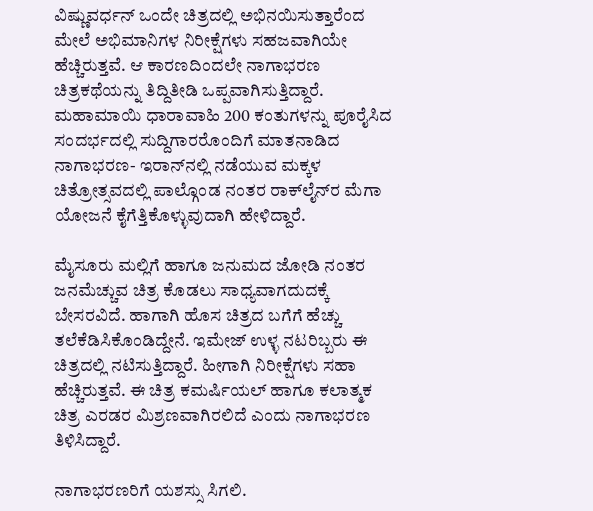ವಿಷ್ಣುವರ್ಧನ್‌ ಒಂದೇ ಚಿತ್ರದಲ್ಲಿ ಅಭಿನಯಿಸುತ್ತಾರೆಂದ ಮೇಲೆ ಅಭಿಮಾನಿಗಳ ನಿರೀಕ್ಷೆಗಳು ಸಹಜವಾಗಿಯೇ ಹೆಚ್ಚಿರುತ್ತವೆ. ಆ ಕಾರಣದಿಂದಲೇ ನಾಗಾಭರಣ ಚಿತ್ರಕಥೆಯನ್ನು ತಿದ್ದಿತೀಡಿ ಒಪ್ಪವಾಗಿಸುತ್ತಿದ್ದಾರೆ. ಮಹಾಮಾಯಿ ಧಾರಾವಾಹಿ 200 ಕಂತುಗಳನ್ನು ಪೂರೈಸಿದ ಸಂದರ್ಭದಲ್ಲಿ ಸುದ್ದಿಗಾರರೊಂದಿಗೆ ಮಾತನಾಡಿದ ನಾಗಾಭರಣ- ಇರಾನ್‌ನಲ್ಲಿ ನಡೆಯುವ ಮಕ್ಕಳ ಚಿತ್ರೋತ್ಸವದಲ್ಲಿ ಪಾಲ್ಗೊಂಡ ನಂತರ ರಾಕ್‌ಲೈನ್‌ರ ಮೆಗಾ ಯೋಜನೆ ಕೈಗೆತ್ತಿಕೊಳ್ಳುವುದಾಗಿ ಹೇಳಿದ್ದಾರೆ.

ಮೈಸೂರು ಮಲ್ಲಿಗೆ ಹಾಗೂ ಜನುಮದ ಜೋಡಿ ನಂತರ ಜನಮೆಚ್ಚುವ ಚಿತ್ರ ಕೊಡಲು ಸಾಧ್ಯವಾಗದುದಕ್ಕೆ ಬೇಸರವಿದೆ. ಹಾಗಾಗಿ ಹೊಸ ಚಿತ್ರದ ಬಗೆಗೆ ಹೆಚ್ಚು ತಲೆಕೆಡಿಸಿಕೊಂಡಿದ್ದೇನೆ. ಇಮೇಜ್‌ ಉಳ್ಳ ನಟರಿಬ್ಬರು ಈ ಚಿತ್ರದಲ್ಲಿ ನಟಿಸುತ್ತಿದ್ದಾರೆ. ಹೀಗಾಗಿ ನಿರೀಕ್ಷೆಗಳು ಸಹಾ ಹೆಚ್ಚಿರುತ್ತವೆ. ಈ ಚಿತ್ರ ಕಮರ್ಷಿಯಲ್‌ ಹಾಗೂ ಕಲಾತ್ಮಕ ಚಿತ್ರ ಎರಡರ ಮಿಶ್ರಣವಾಗಿರಲಿದೆ ಎಂದು ನಾಗಾಭರಣ ತಿಳಿಸಿದ್ದಾರೆ.

ನಾಗಾಭರಣರಿಗೆ ಯಶಸ್ಸು ಸಿಗಲಿ.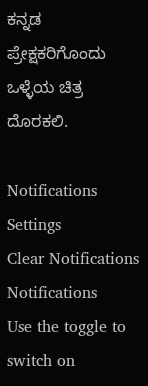ಕನ್ನಡ ಪ್ರೇಕ್ಷಕರಿಗೊಂದು ಒಳ್ಳೆಯ ಚಿತ್ರ ದೊರಕಲಿ.

Notifications
Settings
Clear Notifications
Notifications
Use the toggle to switch on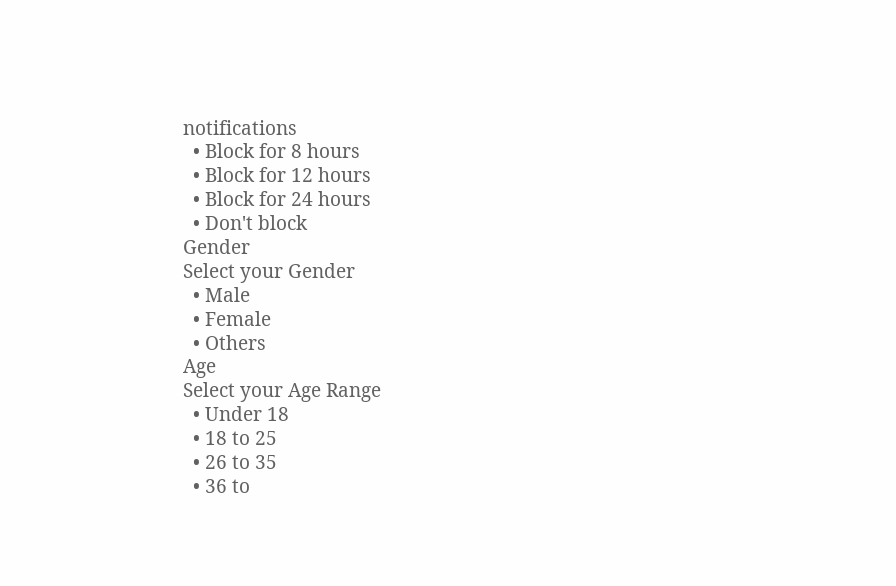notifications
  • Block for 8 hours
  • Block for 12 hours
  • Block for 24 hours
  • Don't block
Gender
Select your Gender
  • Male
  • Female
  • Others
Age
Select your Age Range
  • Under 18
  • 18 to 25
  • 26 to 35
  • 36 to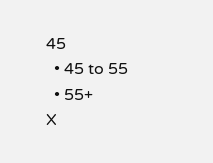45
  • 45 to 55
  • 55+
X